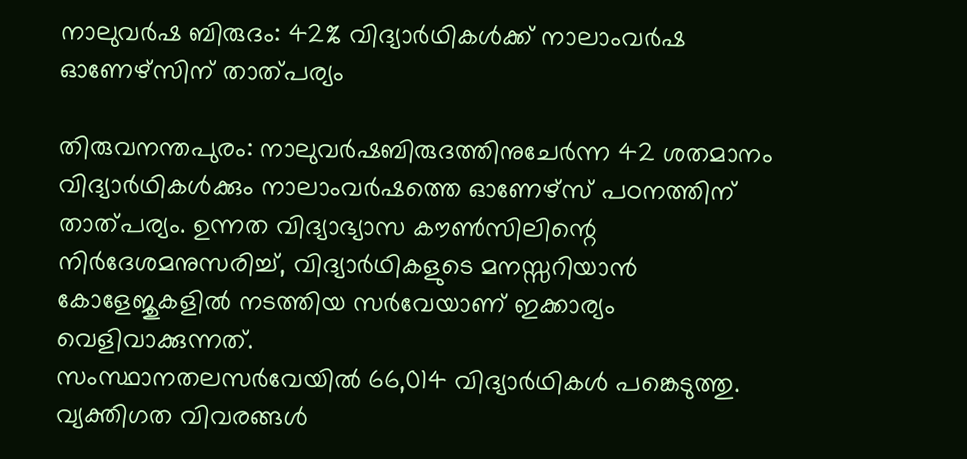നാലുവർഷ ബിരുദം: 42% വിദ്യാർഥികൾക്ക് നാലാംവർഷ ഓണേഴ്സിന് താത്പര്യം

തിരുവനന്തപുരം: നാലുവർഷബിരുദത്തിനുചേർന്ന 42 ശതമാനം വിദ്യാർഥികൾക്കും നാലാംവർഷത്തെ ഓണേഴ്സ് പഠനത്തിന് താത്പര്യം. ഉന്നത വിദ്യാഭ്യാസ കൗൺസിലിന്റെ നിർദേശമനുസരിച്ച്, വിദ്യാർഥികളുടെ മനസ്സറിയാൻ കോളേജുകളിൽ നടത്തിയ സർവേയാണ് ഇക്കാര്യം വെളിവാക്കുന്നത്.
സംസ്ഥാനതലസർവേയിൽ 66,014 വിദ്യാർഥികൾ പങ്കെടുത്തു. വ്യക്തിഗത വിവരങ്ങൾ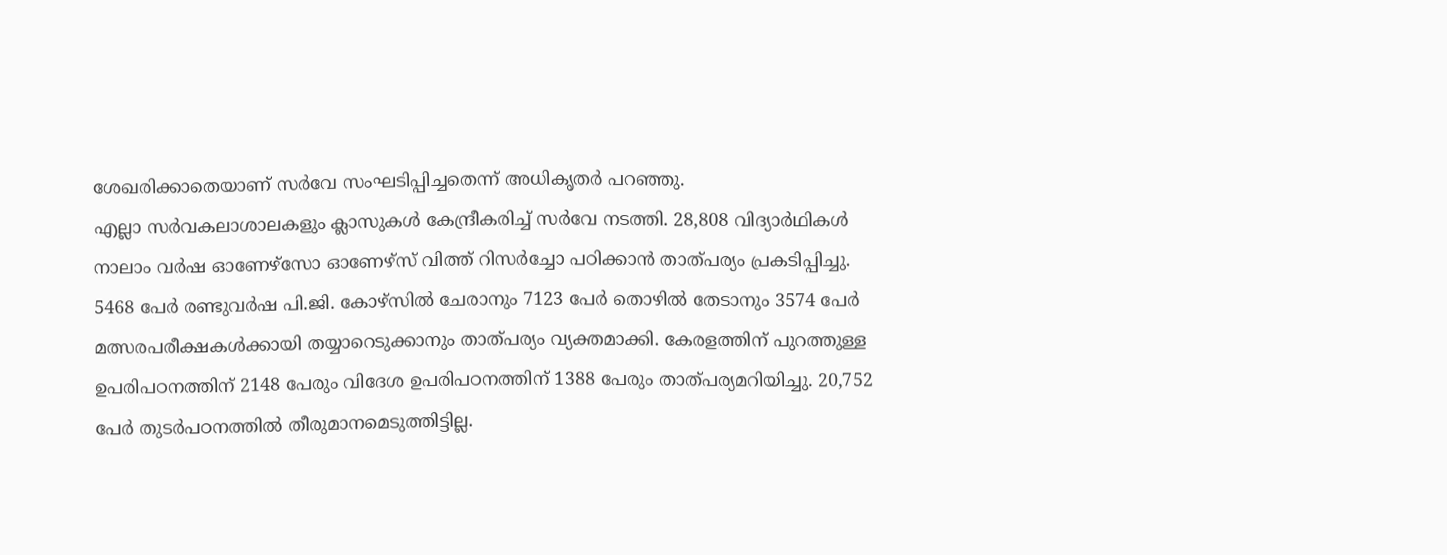ശേഖരിക്കാതെയാണ് സർവേ സംഘടിപ്പിച്ചതെന്ന് അധികൃതർ പറഞ്ഞു.
എല്ലാ സർവകലാശാലകളും ക്ലാസുകൾ കേന്ദ്രീകരിച്ച് സർവേ നടത്തി. 28,808 വിദ്യാർഥികൾ നാലാം വർഷ ഓണേഴ്സോ ഓണേഴ്സ് വിത്ത് റിസർച്ചോ പഠിക്കാൻ താത്പര്യം പ്രകടിപ്പിച്ചു. 5468 പേർ രണ്ടുവർഷ പി.ജി. കോഴ്സിൽ ചേരാനും 7123 പേർ തൊഴിൽ തേടാനും 3574 പേർ മത്സരപരീക്ഷകൾക്കായി തയ്യാറെടുക്കാനും താത്പര്യം വ്യക്തമാക്കി. കേരളത്തിന് പുറത്തുള്ള ഉപരിപഠനത്തിന് 2148 പേരും വിദേശ ഉപരിപഠനത്തിന് 1388 പേരും താത്പര്യമറിയിച്ചു. 20,752 പേർ തുടർപഠനത്തിൽ തീരുമാനമെടുത്തിട്ടില്ല.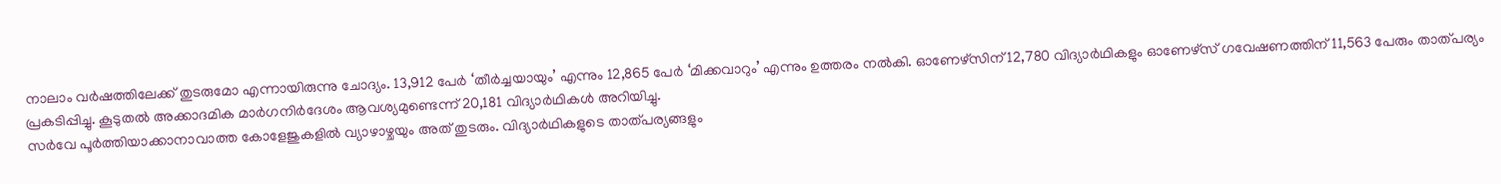നാലാം വർഷത്തിലേക്ക് തുടരുമോ എന്നായിരുന്നു ചോദ്യം. 13,912 പേർ ‘തീർച്ചയായും’ എന്നും 12,865 പേർ ‘മിക്കവാറും’ എന്നും ഉത്തരം നൽകി. ഓണേഴ്സിന് 12,780 വിദ്യാർഥികളും ഓണേഴ്സ് ഗവേഷണത്തിന് 11,563 പേരും താത്പര്യം പ്രകടിപ്പിച്ചു. കൂടുതൽ അക്കാദമിക മാർഗനിർദേശം ആവശ്യമുണ്ടെന്ന് 20,181 വിദ്യാർഥികൾ അറിയിച്ചു.
സർവേ പൂർത്തിയാക്കാനാവാത്ത കോളേജുകളിൽ വ്യാഴാഴ്ചയും അത് തുടരും. വിദ്യാർഥികളുടെ താത്പര്യങ്ങളും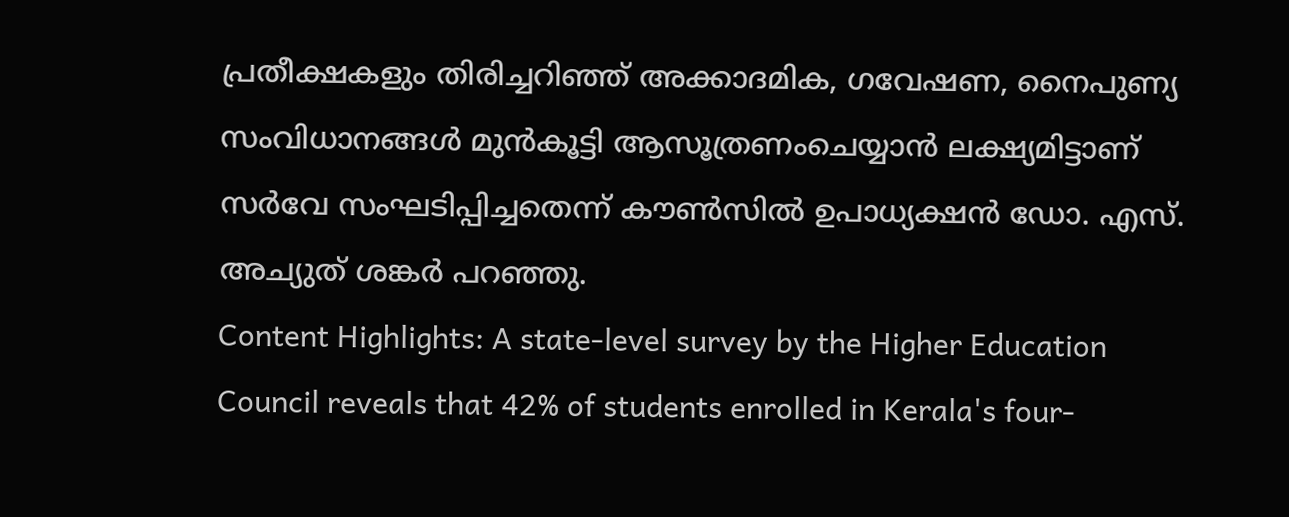പ്രതീക്ഷകളും തിരിച്ചറിഞ്ഞ് അക്കാദമിക, ഗവേഷണ, നൈപുണ്യ സംവിധാനങ്ങൾ മുൻകൂട്ടി ആസൂത്രണംചെയ്യാൻ ലക്ഷ്യമിട്ടാണ് സർവേ സംഘടിപ്പിച്ചതെന്ന് കൗൺസിൽ ഉപാധ്യക്ഷൻ ഡോ. എസ്. അച്യുത് ശങ്കർ പറഞ്ഞു.
Content Highlights: A state-level survey by the Higher Education Council reveals that 42% of students enrolled in Kerala's four-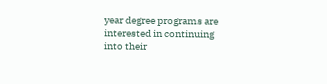year degree programs are interested in continuing into their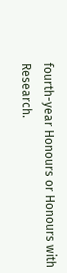fourth-year Honours or Honours with Research.